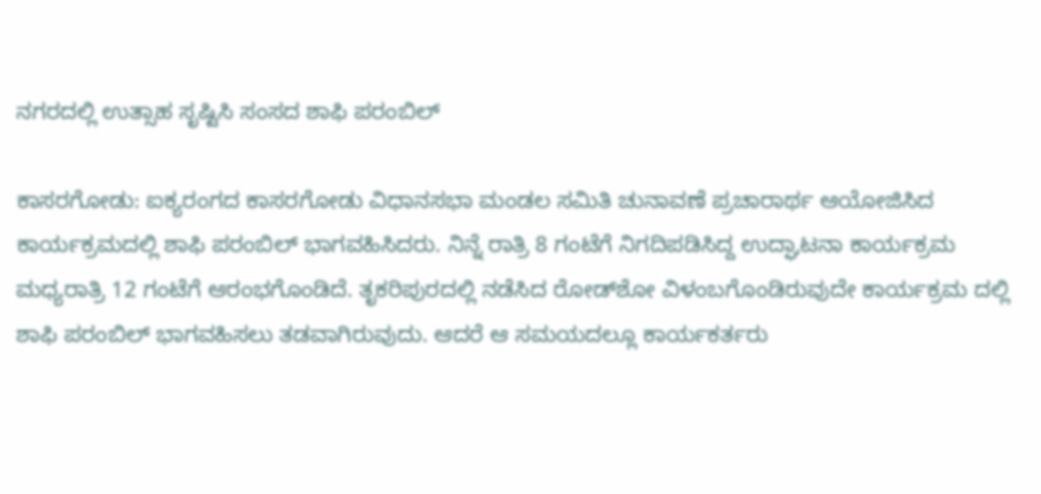ನಗರದಲ್ಲಿ ಉತ್ಸಾಹ ಸೃಷ್ಟಿಸಿ ಸಂಸದ ಶಾಫಿ ಪರಂಬಿಲ್

ಕಾಸರಗೋಡು: ಐಕ್ಯರಂಗದ ಕಾಸರಗೋಡು ವಿಧಾನಸಭಾ ಮಂಡಲ ಸಮಿತಿ ಚುನಾವಣೆ ಪ್ರಚಾರಾರ್ಥ ಆಯೋಜಿಸಿದ ಕಾರ್ಯಕ್ರಮದಲ್ಲಿ ಶಾಫಿ ಪರಂಬಿಲ್ ಭಾಗವಹಿಸಿದರು. ನಿನ್ನೆ ರಾತ್ರಿ 8 ಗಂಟೆಗೆ ನಿಗದಿಪಡಿಸಿದ್ದ ಉದ್ಘಾಟನಾ ಕಾರ್ಯಕ್ರಮ ಮಧ್ಯರಾತ್ರಿ 12 ಗಂಟೆಗೆ ಆರಂಭಗೊಂಡಿದೆ. ತೃಕರಿಪುರದಲ್ಲಿ ನಡೆಸಿದ ರೋಡ್‌ಶೋ ವಿಳಂಬಗೊಂಡಿರುವುದೇ ಕಾರ್ಯಕ್ರಮ ದಲ್ಲಿ ಶಾಫಿ ಪರಂಬಿಲ್ ಭಾಗವಹಿಸಲು ತಡವಾಗಿರುವುದು. ಆದರೆ ಆ ಸಮಯದಲ್ಲೂ ಕಾರ್ಯಕರ್ತರು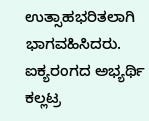ಉತ್ಸಾಹಭರಿತಲಾಗಿ ಭಾಗವಹಿಸಿದರು. ಐಕ್ಯರಂಗದ ಅಭ್ಯರ್ಥಿ ಕಲ್ಲಟ್ರ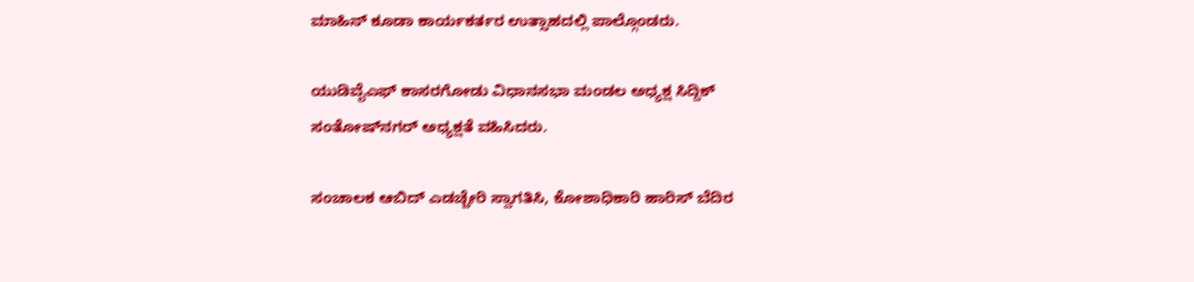ಮಾಹಿನ್ ಕೂಡಾ ಕಾರ್ಯಕರ್ತರ ಉತ್ಸಾಹದಲ್ಲಿ ಪಾಲ್ಗೊಂಡರು.

ಯುಡಿವೈಎಫ್ ಕಾಸರಗೋಡು ವಿಧಾನಸಭಾ ಮಂಡಲ ಅಧ್ಯಕ್ಷ ಸಿದ್ದಿಕ್ ಸಂತೋಷ್‌ನಗರ್ ಅಧ್ಯಕ್ಷತೆ ವಹಿಸಿದರು.

ಸಂಚಾಲಕ ಆಬಿದ್ ಎಡಚ್ಚೇರಿ ಸ್ವಾಗತಿಸಿ, ಕೋಶಾಧಿಕಾರಿ ಹಾರಿಸ್ ಬೆದಿರ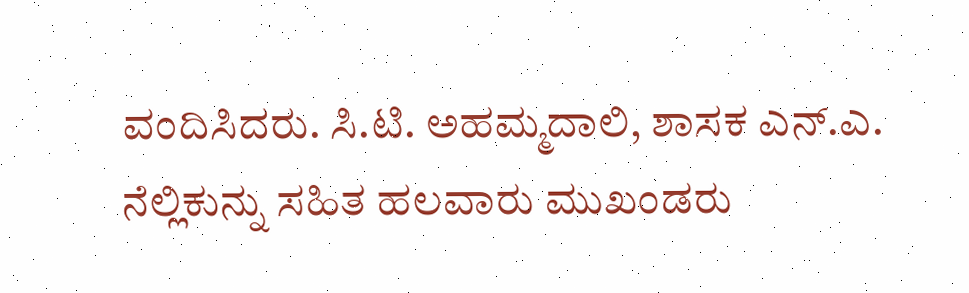ವಂದಿಸಿದರು. ಸಿ.ಟಿ. ಅಹಮ್ಮದಾಲಿ, ಶಾಸಕ ಎನ್.ಎ. ನೆಲ್ಲಿಕುನ್ನು ಸಹಿತ ಹಲವಾರು ಮುಖಂಡರು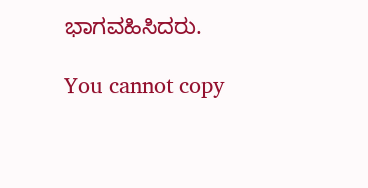ಭಾಗವಹಿಸಿದರು.

You cannot copy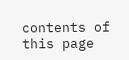contents of this page